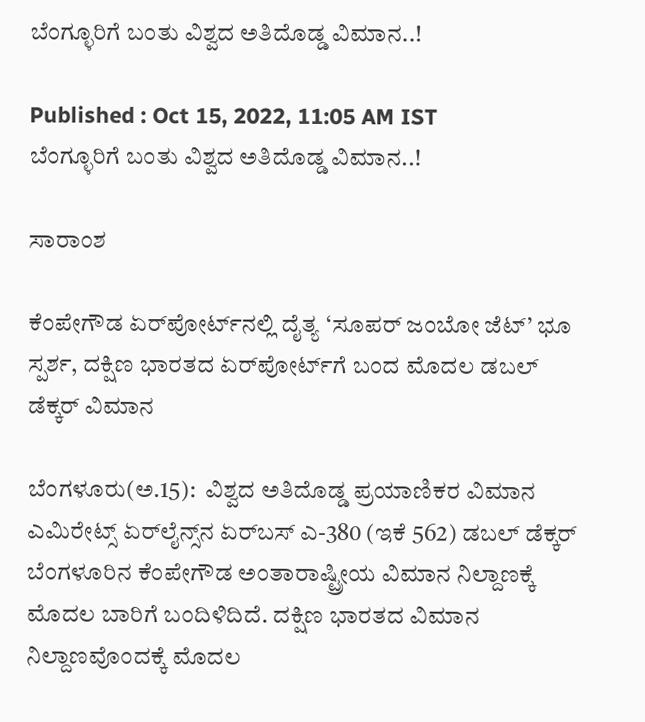ಬೆಂಗ್ಳೂರಿಗೆ ಬಂತು ವಿಶ್ವದ ಅತಿದೊಡ್ಡ ವಿಮಾನ..!

Published : Oct 15, 2022, 11:05 AM IST
ಬೆಂಗ್ಳೂರಿಗೆ ಬಂತು ವಿಶ್ವದ ಅತಿದೊಡ್ಡ ವಿಮಾನ..!

ಸಾರಾಂಶ

ಕೆಂಪೇಗೌಡ ಏರ್‌ಪೋರ್ಟ್‌ನಲ್ಲಿ ದೈತ್ಯ ‘ಸೂಪರ್‌ ಜಂಬೋ ಜೆಟ್‌’ ಭೂ ಸ್ಪರ್ಶ, ದಕ್ಷಿಣ ಭಾರತದ ಏರ್‌ಪೋರ್ಟ್‌ಗೆ ಬಂದ ಮೊದಲ ಡಬಲ್‌ ಡೆಕ್ಕರ್‌ ವಿಮಾನ

ಬೆಂಗಳೂರು(ಅ.15):  ವಿಶ್ವದ ಅತಿದೊಡ್ಡ ಪ್ರಯಾಣಿಕರ ವಿಮಾನ ಎಮಿರೇಟ್ಸ್‌ ಏರ್‌ಲೈನ್ಸ್‌ನ ಏರ್‌ಬಸ್‌ ಎ-380 (ಇಕೆ 562) ಡಬಲ್‌ ಡೆಕ್ಕರ್‌ ಬೆಂಗಳೂರಿನ ಕೆಂಪೇಗೌಡ ಅಂತಾರಾಷ್ಟ್ರೀಯ ವಿಮಾನ ನಿಲ್ದಾಣಕ್ಕೆ ಮೊದಲ ಬಾರಿಗೆ ಬಂದಿಳಿದಿದೆ. ದಕ್ಷಿಣ ಭಾರತದ ವಿಮಾನ ನಿಲ್ದಾಣವೊಂದಕ್ಕೆ ಮೊದಲ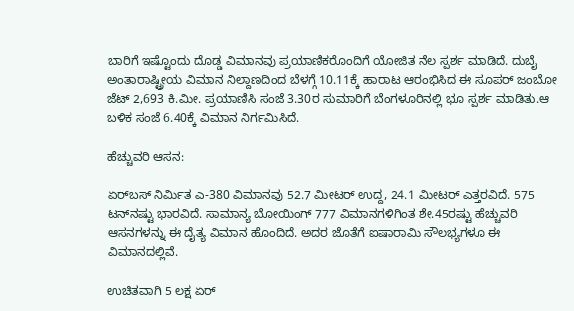ಬಾರಿಗೆ ಇಷ್ಟೊಂದು ದೊಡ್ಡ ವಿಮಾನವು ಪ್ರಯಾಣಿಕರೊಂದಿಗೆ ಯೋಜಿತ ನೆಲ ಸ್ಪರ್ಶ ಮಾಡಿದೆ. ದುಬೈ ಅಂತಾರಾಷ್ಟ್ರೀಯ ವಿಮಾನ ನಿಲ್ದಾಣದಿಂದ ಬೆಳಗ್ಗೆ 10.11ಕ್ಕೆ ಹಾರಾಟ ಆರಂಭಿಸಿದ ಈ ಸೂಪರ್‌ ಜಂಬೋ ಜೆಟ್‌ 2,693 ಕಿ.ಮೀ. ಪ್ರಯಾಣಿಸಿ ಸಂಜೆ 3.30ರ ಸುಮಾರಿಗೆ ಬೆಂಗಳೂರಿನಲ್ಲಿ ಭೂ ಸ್ಪರ್ಶ ಮಾಡಿತು.ಆ ಬಳಿಕ ಸಂಜೆ 6.40ಕ್ಕೆ ವಿಮಾನ ನಿರ್ಗಮಿಸಿದೆ.

ಹೆಚ್ಚುವರಿ ಆಸನ:

ಏರ್‌ಬಸ್‌ ನಿರ್ಮಿತ ಎ-380 ವಿಮಾನವು 52.7 ಮೀಟರ್‌ ಉದ್ದ, 24.1 ಮೀಟರ್‌ ಎತ್ತರವಿದೆ. 575 ಟನ್‌ನಷ್ಟು ಭಾರವಿದೆ. ಸಾಮಾನ್ಯ ಬೋಯಿಂಗ್‌ 777 ವಿಮಾನಗಳಿಗಿಂತ ಶೇ.45ರಷ್ಟು ಹೆಚ್ಚುವರಿ ಆಸನಗಳನ್ನು ಈ ದೈತ್ಯ ವಿಮಾನ ಹೊಂದಿದೆ. ಅದರ ಜೊತೆಗೆ ಐಷಾರಾಮಿ ಸೌಲಭ್ಯಗಳೂ ಈ ವಿಮಾನದಲ್ಲಿವೆ.

ಉಚಿತವಾಗಿ 5 ಲಕ್ಷ ಏರ್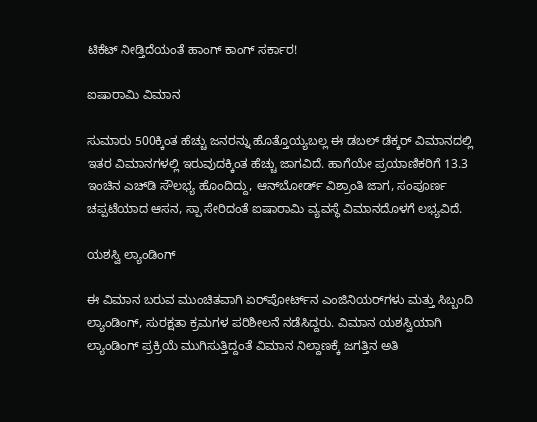ಟಿಕೆಟ್ ನೀಡ್ತಿದೆಯಂತೆ ಹಾಂಗ್ ಕಾಂಗ್ ಸರ್ಕಾರ!

ಐಷಾರಾಮಿ ವಿಮಾನ

ಸುಮಾರು 500ಕ್ಕಿಂತ ಹೆಚ್ಚು ಜನರನ್ನು ಹೊತ್ತೊಯ್ಯಬಲ್ಲ ಈ ಡಬಲ್‌ ಡೆಕ್ಕರ್‌ ವಿಮಾನದಲ್ಲಿ ಇತರ ವಿಮಾನಗಳಲ್ಲಿ ಇರುವುದಕ್ಕಿಂತ ಹೆಚ್ಚು ಜಾಗವಿದೆ. ಹಾಗೆಯೇ ಪ್ರಯಾಣಿಕರಿಗೆ 13.3 ಇಂಚಿನ ಎಚ್‌ಡಿ ಸೌಲಭ್ಯ ಹೊಂದಿದ್ದು, ಆನ್‌ಬೋರ್ಡ್‌ ವಿಶ್ರಾಂತಿ ಜಾಗ, ಸಂಪೂರ್ಣ ಚಪ್ಪಟೆಯಾದ ಆಸನ, ಸ್ಪಾ ಸೇರಿದಂತೆ ಐಷಾರಾಮಿ ವ್ಯವಸ್ಥೆ ವಿಮಾನದೊಳಗೆ ಲಭ್ಯವಿದೆ.

ಯಶಸ್ವಿ ಲ್ಯಾಂಡಿಂಗ್‌

ಈ ವಿಮಾನ ಬರುವ ಮುಂಚಿತವಾಗಿ ಏರ್‌ಪೋರ್ಟ್‌ನ ಎಂಜಿನಿಯರ್‌ಗಳು ಮತ್ತು ಸಿಬ್ಬಂದಿ ಲ್ಯಾಂಡಿಂಗ್‌, ಸುರಕ್ಷತಾ ಕ್ರಮಗಳ ಪರಿಶೀಲನೆ ನಡೆಸಿದ್ದರು. ವಿಮಾನ ಯಶಸ್ವಿಯಾಗಿ ಲ್ಯಾಂಡಿಂಗ್‌ ಪ್ರಕ್ರಿಯೆ ಮುಗಿಸುತ್ತಿದ್ದಂತೆ ವಿಮಾನ ನಿಲ್ದಾಣಕ್ಕೆ ಜಗತ್ತಿನ ಅತಿ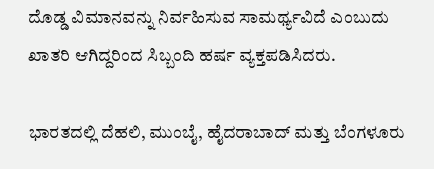ದೊಡ್ಡ ವಿಮಾನವನ್ನು ನಿರ್ವಹಿಸುವ ಸಾಮರ್ಥ್ಯವಿದೆ ಎಂಬುದು ಖಾತರಿ ಆಗಿದ್ದರಿಂದ ಸಿಬ್ಬಂದಿ ಹರ್ಷ ವ್ಯಕ್ತಪಡಿಸಿದರು.

ಭಾರತದಲ್ಲಿ ದೆಹಲಿ, ಮುಂಬೈ, ಹೈದರಾಬಾದ್‌ ಮತ್ತು ಬೆಂಗಳೂರು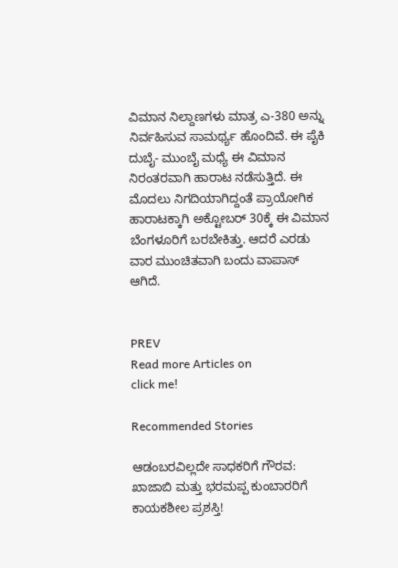ವಿಮಾನ ನಿಲ್ದಾಣಗಳು ಮಾತ್ರ ಎ-380 ಅನ್ನು ನಿರ್ವಹಿಸುವ ಸಾಮರ್ಥ್ಯ ಹೊಂದಿವೆ. ಈ ಪೈಕಿ ದುಬೈ- ಮುಂಬೈ ಮಧ್ಯೆ ಈ ವಿಮಾನ ನಿರಂತರವಾಗಿ ಹಾರಾಟ ನಡೆಸುತ್ತಿದೆ. ಈ ಮೊದಲು ನಿಗದಿಯಾಗಿದ್ದಂತೆ ಪ್ರಾಯೋಗಿಕ ಹಾರಾಟಕ್ಕಾಗಿ ಅಕ್ಟೋಬರ್‌ 30ಕ್ಕೆ ಈ ವಿಮಾನ ಬೆಂಗಳೂರಿಗೆ ಬರಬೇಕಿತ್ತು. ಆದರೆ ಎರಡು ವಾರ ಮುಂಚಿತವಾಗಿ ಬಂದು ವಾಪಾಸ್‌ ಆಗಿದೆ.


PREV
Read more Articles on
click me!

Recommended Stories

ಆಡಂಬರವಿಲ್ಲದೇ ಸಾಧಕರಿಗೆ ಗೌರವ: ಖಾಜಾಬಿ ಮತ್ತು ಭರಮಪ್ಪ ಕುಂಬಾರರಿಗೆ ಕಾಯಕಶೀಲ ಪ್ರಶಸ್ತಿ!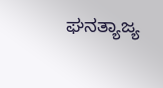ಘನತ್ಯಾಜ್ಯ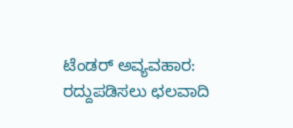ಟೆಂಡರ್ ಅವ್ಯವಹಾರ: ರದ್ದುಪಡಿಸಲು ಛಲವಾದಿ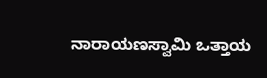ನಾರಾಯಣಸ್ವಾಮಿ ಒತ್ತಾಯ